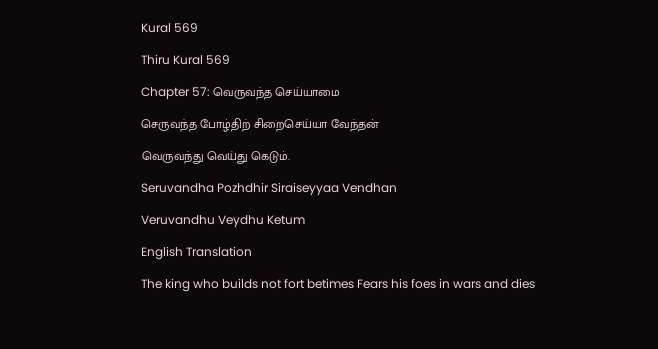Kural 569

Thiru Kural 569

Chapter 57: வெருவந்த செய்யாமை

செருவந்த போழ்திற் சிறைசெய்யா வேந்தன்

வெருவந்து வெய்து கெடும்.

Seruvandha Pozhdhir Siraiseyyaa Vendhan

Veruvandhu Veydhu Ketum

English Translation

The king who builds not fort betimes Fears his foes in wars and dies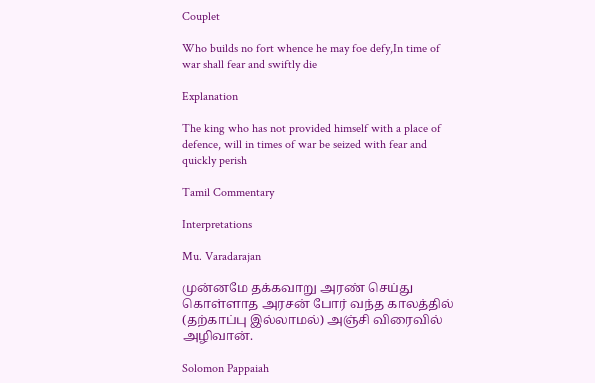Couplet

Who builds no fort whence he may foe defy,In time of war shall fear and swiftly die

Explanation

The king who has not provided himself with a place of defence, will in times of war be seized with fear and quickly perish

Tamil Commentary

Interpretations

Mu. Varadarajan

முன்னமே தக்கவாறு அரண் செய்து கொள்ளாத அரசன் போர் வந்த காலத்தில் (தற்காப்பு இல்லாமல்) அஞ்சி விரைவில் அழிவான்.

Solomon Pappaiah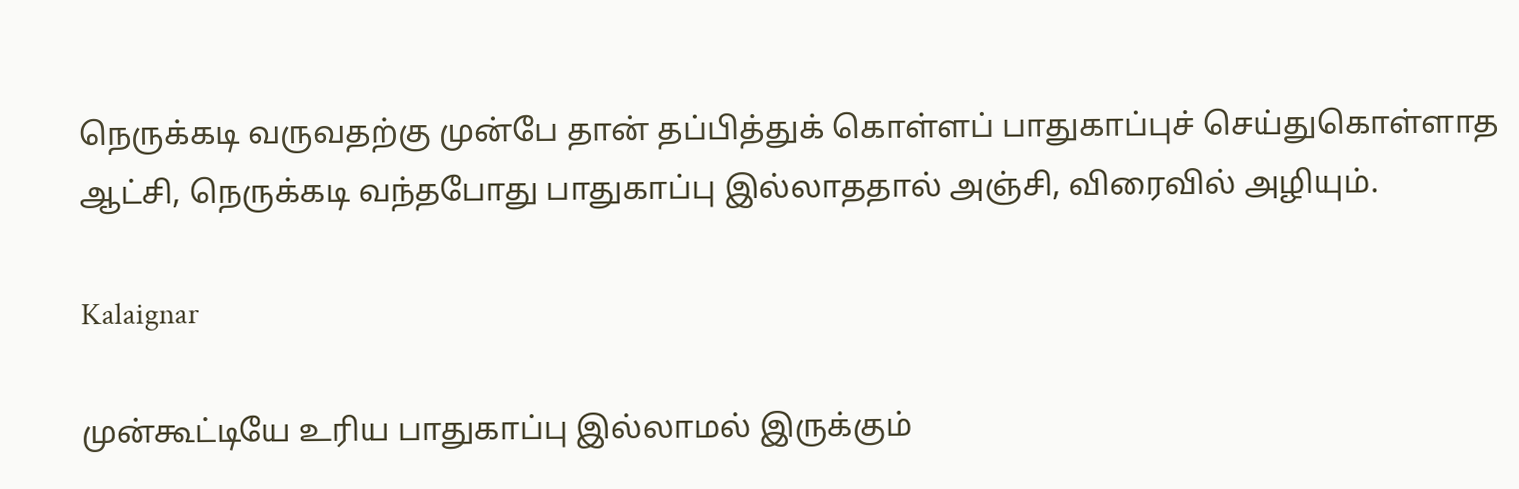நெருக்கடி வருவதற்கு முன்பே தான் தப்பித்துக் கொள்ளப் பாதுகாப்புச் செய்துகொள்ளாத ஆட்சி, நெருக்கடி வந்தபோது பாதுகாப்பு இல்லாததால் அஞ்சி, விரைவில் அழியும்.

Kalaignar

முன்கூட்டியே உரிய பாதுகாப்பு இல்லாமல் இருக்கும்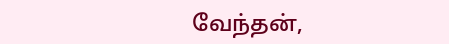வேந்தன்,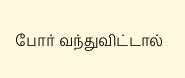போர் வந்துவிட்டால்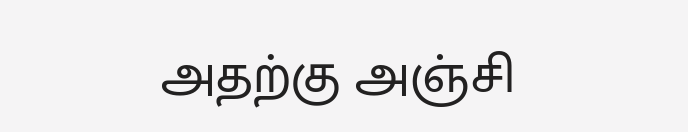அதற்கு அஞ்சி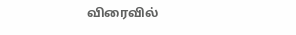விரைவில்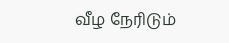வீழ நேரிடும்